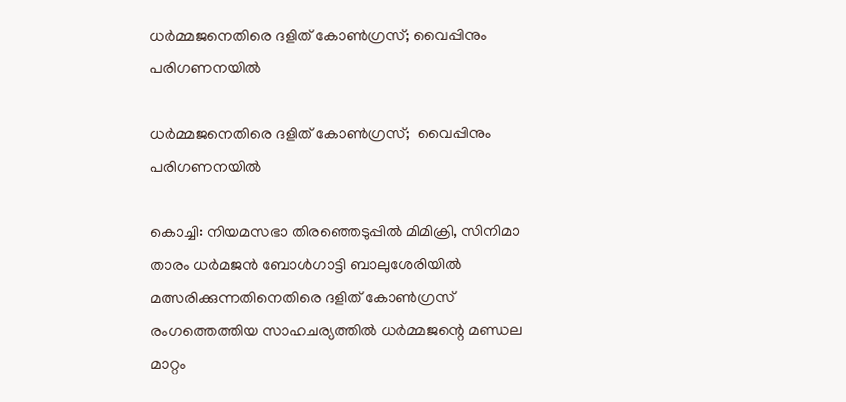ധര്‍മ്മജനെതിരെ ദളിത് കോണ്‍ഗ്രസ്; വൈപ്പിനും പരിഗണനയില്‍

ധര്‍മ്മജനെതിരെ ദളിത് കോണ്‍ഗ്രസ്;  വൈപ്പിനും പരിഗണനയില്‍

കൊച്ചി: നിയമസഭാ തിരഞ്ഞെടുപ്പില്‍ മിമിക്രി, സിനിമാ താരം ധര്‍മജന്‍ ബോള്‍ഗാട്ടി ബാലുശേരിയില്‍ മത്സരിക്കുന്നതിനെതിരെ ദളിത് കോണ്‍ഗ്രസ് രംഗത്തെത്തിയ സാഹചര്യത്തില്‍ ധര്‍മ്മജന്റെ മണ്ഡല മാറ്റം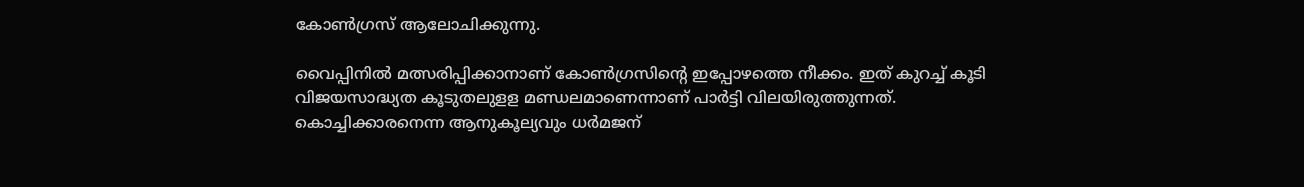കോണ്‍ഗ്രസ് ആലോചിക്കുന്നു.

വൈപ്പിനില്‍ മത്സരിപ്പിക്കാനാണ് കോണ്‍ഗ്രസിന്റെ ഇപ്പോഴത്തെ നീക്കം. ഇത് കുറച്ച് കൂടി വിജയസാദ്ധ്യത കൂടുതലുളള മണ്ഡലമാണെന്നാണ് പാര്‍ട്ടി വിലയിരുത്തുന്നത്. കൊച്ചിക്കാരനെന്ന ആനുകൂല്യവും ധര്‍മജന്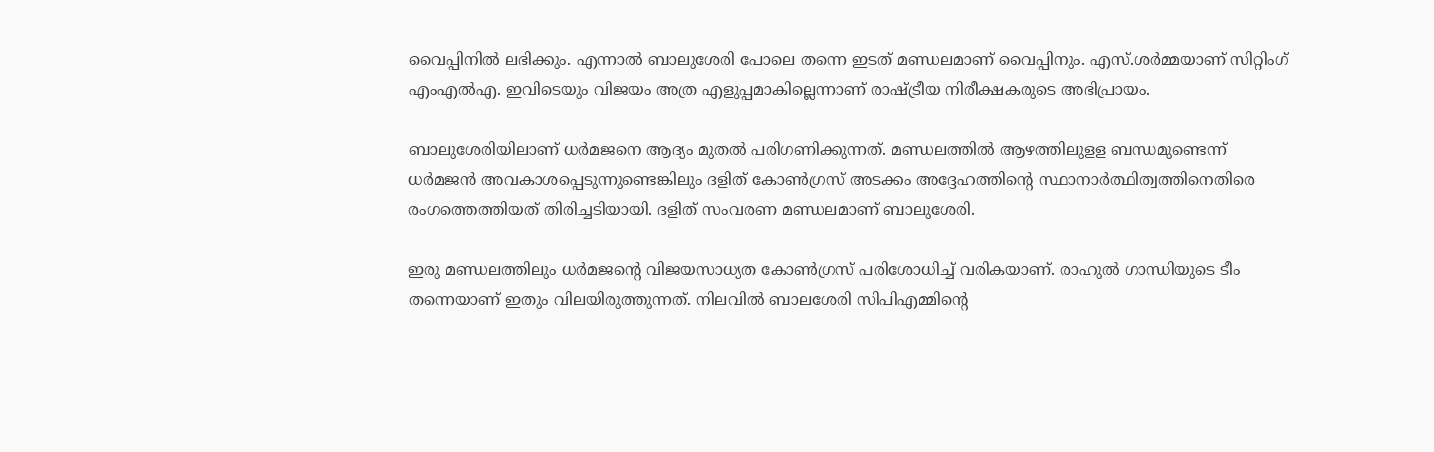വൈപ്പിനില്‍ ലഭിക്കും. എന്നാല്‍ ബാലുശേരി പോലെ തന്നെ ഇടത് മണ്ഡലമാണ് വൈപ്പിനും. എസ്.ശര്‍മ്മയാണ് സിറ്റിംഗ് എംഎല്‍എ. ഇവിടെയും വിജയം അത്ര എളുപ്പമാകില്ലെന്നാണ് രാഷ്ട്രീയ നിരീക്ഷകരുടെ അഭിപ്രായം.

ബാലുശേരിയിലാണ് ധര്‍മജനെ ആദ്യം മുതല്‍ പരിഗണിക്കുന്നത്. മണ്ഡലത്തില്‍ ആഴത്തിലുളള ബന്ധമുണ്ടെന്ന് ധര്‍മജന്‍ അവകാശപ്പെടുന്നുണ്ടെങ്കിലും ദളിത് കോണ്‍ഗ്രസ് അടക്കം അദ്ദേഹത്തിന്റെ സ്ഥാനാര്‍ത്ഥിത്വത്തിനെതിരെ രംഗത്തെത്തിയത് തിരിച്ചടിയായി. ദളിത് സംവരണ മണ്ഡലമാണ് ബാലുശേരി.

ഇരു മണ്ഡലത്തിലും ധര്‍മജന്റെ വിജയസാധ്യത കോണ്‍ഗ്രസ് പരിശോധിച്ച് വരികയാണ്. രാഹുല്‍ ഗാന്ധിയുടെ ടീം തന്നെയാണ് ഇതും വിലയിരുത്തുന്നത്. നിലവില്‍ ബാലശേരി സിപിഎമ്മിന്റെ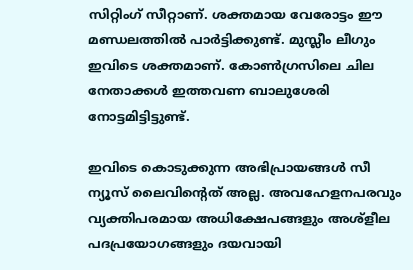സിറ്റിംഗ് സീറ്റാണ്. ശക്തമായ വേരോട്ടം ഈ മണ്ഡലത്തില്‍ പാര്‍ട്ടിക്കുണ്ട്. മുസ്ലീം ലീഗും ഇവിടെ ശക്തമാണ്. കോണ്‍ഗ്രസിലെ ചില നേതാക്കള്‍ ഇത്തവണ ബാലുശേരി നോട്ടമിട്ടിട്ടുണ്ട്.

ഇവിടെ കൊടുക്കുന്ന അഭിപ്രായങ്ങള്‍ സീ ന്യൂസ് ലൈവിന്റെത് അല്ല. അവഹേളനപരവും വ്യക്തിപരമായ അധിക്ഷേപങ്ങളും അശ്‌ളീല പദപ്രയോഗങ്ങളും ദയവായി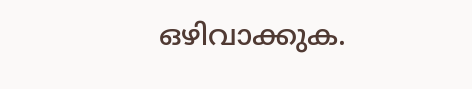ഒഴിവാക്കുക.